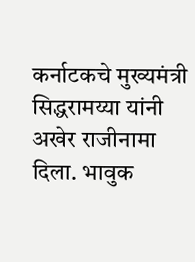कर्नाटकचे मुख्यमंत्री सिद्धरामय्या यांनी अखेर राजीनामा दिला. भावुक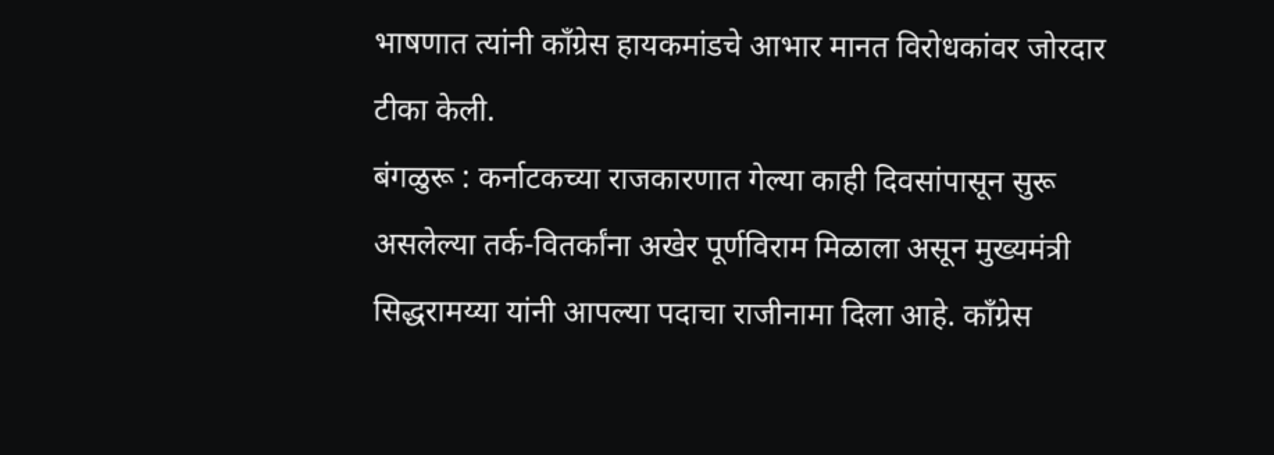भाषणात त्यांनी काँग्रेस हायकमांडचे आभार मानत विरोधकांवर जोरदार टीका केली.
बंगळुरू : कर्नाटकच्या राजकारणात गेल्या काही दिवसांपासून सुरू असलेल्या तर्क-वितर्कांना अखेर पूर्णविराम मिळाला असून मुख्यमंत्री सिद्धरामय्या यांनी आपल्या पदाचा राजीनामा दिला आहे. काँग्रेस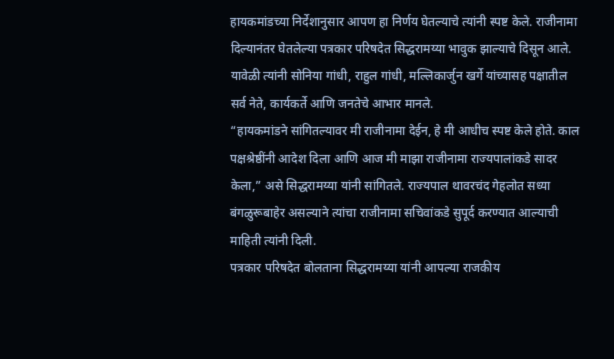हायकमांडच्या निर्देशानुसार आपण हा निर्णय घेतल्याचे त्यांनी स्पष्ट केले. राजीनामा दिल्यानंतर घेतलेल्या पत्रकार परिषदेत सिद्धरामय्या भावुक झाल्याचे दिसून आले. यावेळी त्यांनी सोनिया गांधी, राहुल गांधी, मल्लिकार्जुन खर्गे यांच्यासह पक्षातील सर्व नेते, कार्यकर्ते आणि जनतेचे आभार मानले.
“हायकमांडने सांगितल्यावर मी राजीनामा देईन, हे मी आधीच स्पष्ट केले होते. काल पक्षश्रेष्ठींनी आदेश दिला आणि आज मी माझा राजीनामा राज्यपालांकडे सादर केला,” असे सिद्धरामय्या यांनी सांगितले. राज्यपाल थावरचंद गेहलोत सध्या बंगळुरूबाहेर असल्याने त्यांचा राजीनामा सचिवांकडे सुपूर्द करण्यात आल्याची माहिती त्यांनी दिली.
पत्रकार परिषदेत बोलताना सिद्धरामय्या यांनी आपल्या राजकीय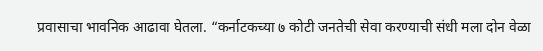प्रवासाचा भावनिक आढावा घेतला. “कर्नाटकच्या ७ कोटी जनतेची सेवा करण्याची संधी मला दोन वेळा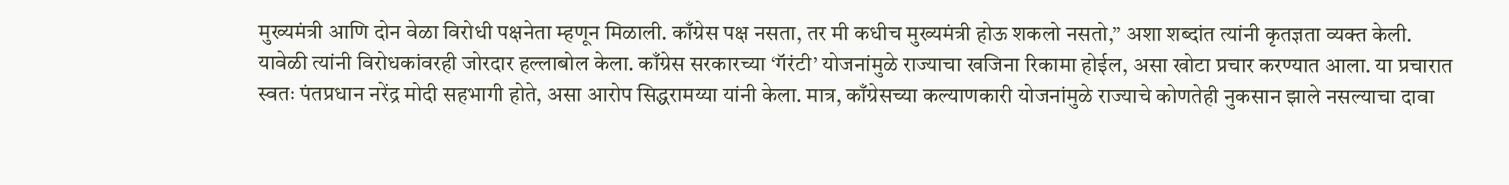मुख्यमंत्री आणि दोन वेळा विरोधी पक्षनेता म्हणून मिळाली. काँग्रेस पक्ष नसता, तर मी कधीच मुख्यमंत्री होऊ शकलो नसतो,” अशा शब्दांत त्यांनी कृतज्ञता व्यक्त केली.
यावेळी त्यांनी विरोधकांवरही जोरदार हल्लाबोल केला. काँग्रेस सरकारच्या ‘गॅरंटी’ योजनांमुळे राज्याचा खजिना रिकामा होईल, असा खोटा प्रचार करण्यात आला. या प्रचारात स्वतः पंतप्रधान नरेंद्र मोदी सहभागी होते, असा आरोप सिद्धरामय्या यांनी केला. मात्र, काँग्रेसच्या कल्याणकारी योजनांमुळे राज्याचे कोणतेही नुकसान झाले नसल्याचा दावा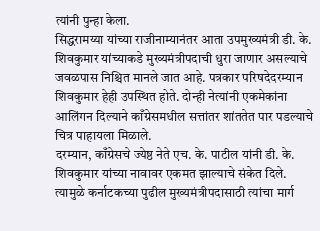त्यांनी पुन्हा केला.
सिद्धरामय्या यांच्या राजीनाम्यानंतर आता उपमुख्यमंत्री डी. के. शिवकुमार यांच्याकडे मुख्यमंत्रीपदाची धुरा जाणार असल्याचे जवळपास निश्चित मानले जात आहे. पत्रकार परिषदेदरम्यान शिवकुमार हेही उपस्थित होते. दोन्ही नेत्यांनी एकमेकांना आलिंगन दिल्याने काँग्रेसमधील सत्तांतर शांततेत पार पडल्याचे चित्र पाहायला मिळाले.
दरम्यान, काँग्रेसचे ज्येष्ठ नेते एच. के. पाटील यांनी डी. के. शिवकुमार यांच्या नावावर एकमत झाल्याचे संकेत दिले. त्यामुळे कर्नाटकच्या पुढील मुख्यमंत्रीपदासाठी त्यांचा मार्ग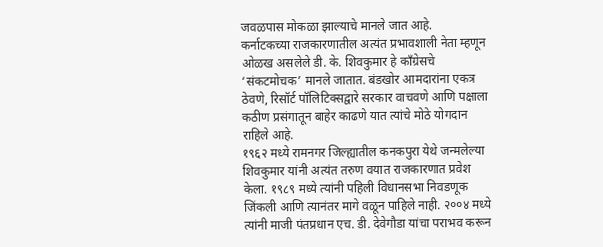जवळपास मोकळा झाल्याचे मानले जात आहे.
कर्नाटकच्या राजकारणातील अत्यंत प्रभावशाली नेता म्हणून ओळख असलेले डी. के. शिवकुमार हे काँग्रेसचे ‘संकटमोचक’ मानले जातात. बंडखोर आमदारांना एकत्र ठेवणे, रिसॉर्ट पॉलिटिक्सद्वारे सरकार वाचवणे आणि पक्षाला कठीण प्रसंगातून बाहेर काढणे यात त्यांचे मोठे योगदान राहिले आहे.
१९६२ मध्ये रामनगर जिल्ह्यातील कनकपुरा येथे जन्मलेल्या शिवकुमार यांनी अत्यंत तरुण वयात राजकारणात प्रवेश केला. १९८९ मध्ये त्यांनी पहिली विधानसभा निवडणूक जिंकली आणि त्यानंतर मागे वळून पाहिले नाही. २००४ मध्ये त्यांनी माजी पंतप्रधान एच. डी. देवेगौडा यांचा पराभव करून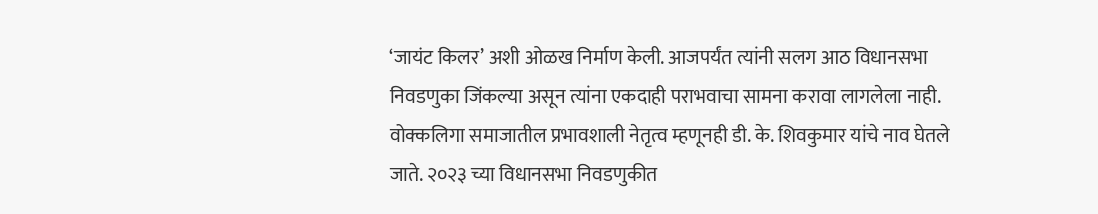‘जायंट किलर’ अशी ओळख निर्माण केली. आजपर्यंत त्यांनी सलग आठ विधानसभा निवडणुका जिंकल्या असून त्यांना एकदाही पराभवाचा सामना करावा लागलेला नाही.
वोक्कलिगा समाजातील प्रभावशाली नेतृत्व म्हणूनही डी. के. शिवकुमार यांचे नाव घेतले जाते. २०२३ च्या विधानसभा निवडणुकीत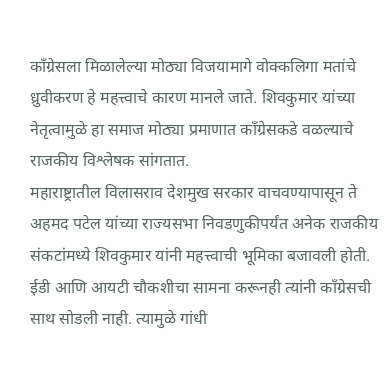काँग्रेसला मिळालेल्या मोठ्या विजयामागे वोक्कलिगा मतांचे ध्रुवीकरण हे महत्त्वाचे कारण मानले जाते. शिवकुमार यांच्या नेतृत्वामुळे हा समाज मोठ्या प्रमाणात काँग्रेसकडे वळल्याचे राजकीय विश्लेषक सांगतात.
महाराष्ट्रातील विलासराव देशमुख सरकार वाचवण्यापासून ते अहमद पटेल यांच्या राज्यसभा निवडणुकीपर्यंत अनेक राजकीय संकटांमध्ये शिवकुमार यांनी महत्त्वाची भूमिका बजावली होती. ईडी आणि आयटी चौकशीचा सामना करूनही त्यांनी काँग्रेसची साथ सोडली नाही. त्यामुळे गांधी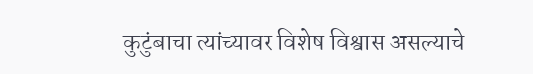कुटुंबाचा त्यांच्यावर विशेष विश्वास असल्याचे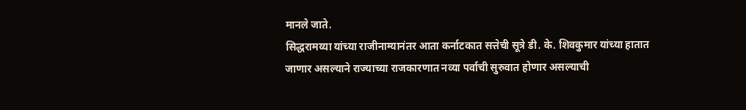मानले जाते.
सिद्धरामय्या यांच्या राजीनाम्यानंतर आता कर्नाटकात सत्तेची सूत्रे डी. के. शिवकुमार यांच्या हातात जाणार असल्याने राज्याच्या राजकारणात नव्या पर्वाची सुरुवात होणार असल्याची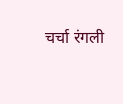चर्चा रंगली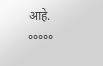आहे.
°°°°°